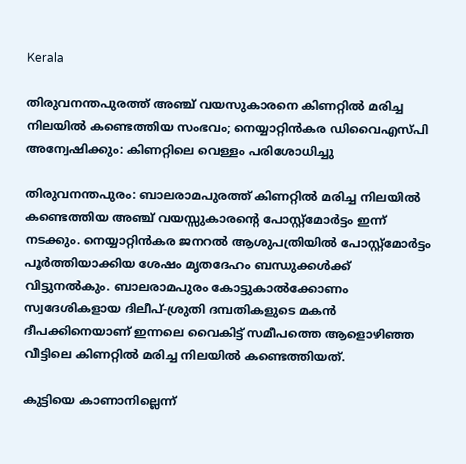Kerala

തിരുവനന്തപുരത്ത് അഞ്ച് വയസുകാരനെ കിണറ്റിൽ മരിച്ച നിലയിൽ കണ്ടെത്തിയ സംഭവം; നെയ്യാറ്റിൻകര ഡിവൈഎസ്‍പി അന്വേഷിക്കും: കിണറ്റിലെ വെള്ളം പരിശോധിച്ചു

തിരുവനന്തപുരം: ബാലരാമപുരത്ത് കിണറ്റിൽ മരിച്ച നിലയിൽ കണ്ടെത്തിയ അഞ്ച് വയസ്സുകാരന്റെ പോസ്റ്റ്മോർട്ടം ഇന്ന് നടക്കും. നെയ്യാറ്റിൻകര ജനറൽ ആശുപത്രിയിൽ പോസ്റ്റ്മോർട്ടം പൂർത്തിയാക്കിയ ശേഷം മൃതദേഹം ബന്ധുക്കൾക്ക് വിട്ടുനൽകും. ബാലരാമപുരം കോട്ടുകാൽക്കോണം സ്വദേശികളായ ദിലീപ്-ശ്രുതി ദമ്പതികളുടെ മകൻ ദീപക്കിനെയാണ് ഇന്നലെ വൈകിട്ട് സമീപത്തെ ആളൊഴിഞ്ഞ വീട്ടിലെ കിണറ്റിൽ മരിച്ച നിലയിൽ കണ്ടെത്തിയത്.

കുട്ടിയെ കാണാനില്ലെന്ന്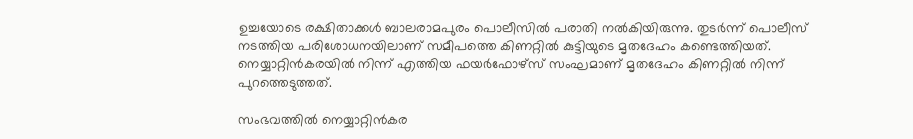ഉച്ചയോടെ രക്ഷിതാക്കൾ ബാലരാമപുരം പൊലീസിൽ പരാതി നൽകിയിരുന്നു. തുടർന്ന് പൊലീസ് നടത്തിയ പരിശോധനയിലാണ് സമീപത്തെ കിണറ്റിൽ കുട്ടിയുടെ മൃതദേഹം കണ്ടെത്തിയത്. നെയ്യാറ്റിൻകരയിൽ നിന്ന് എത്തിയ ഫയർഫോഴ്സ് സംഘമാണ് മൃതദേഹം കിണറ്റിൽ നിന്ന് പുറത്തെടുത്തത്.

സംഭവത്തിൽ നെയ്യാറ്റിൻകര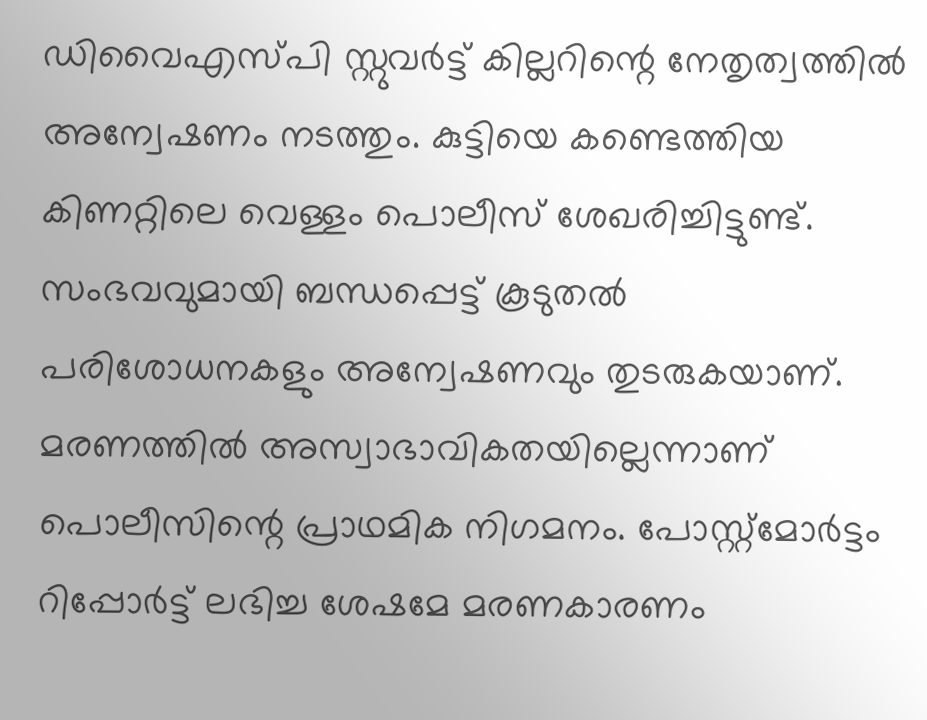ഡിവൈഎസ്പി സ്റ്റുവർട്ട് കില്ലറിന്റെ നേതൃത്വത്തിൽ അന്വേഷണം നടത്തും. കുട്ടിയെ കണ്ടെത്തിയ കിണറ്റിലെ വെള്ളം പൊലീസ് ശേഖരിച്ചിട്ടുണ്ട്. സംഭവവുമായി ബന്ധപ്പെട്ട് കൂടുതൽ പരിശോധനകളും അന്വേഷണവും തുടരുകയാണ്. മരണത്തിൽ അസ്വാഭാവികതയില്ലെന്നാണ് പൊലീസിന്റെ പ്രാഥമിക നിഗമനം. പോസ്റ്റ്മോർട്ടം റിപ്പോർട്ട് ലഭിച്ച ശേഷമേ മരണകാരണം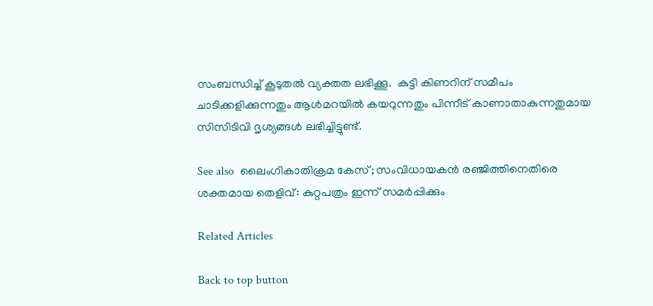സംബന്ധിച്ച് കൂടുതൽ വ്യക്തത ലഭിക്കൂ.  കുട്ടി കിണറിന് സമീപം ചാടിക്കളിക്കുന്നതും ആൾമറയിൽ കയറുന്നതും പിന്നീട് കാണാതാകുന്നതുമായ സിസിടിവി ദൃശ്യങ്ങൾ ലഭിച്ചിട്ടുണ്ട്.

See also  ലൈംഗികാതിക്രമ കേസ്; സംവിധായകൻ രഞ്ജിത്തിനെതിരെ ശക്തമായ തെളിവ്: കുറ്റപത്രം ഇന്ന് സമർപ്പിക്കും

Related Articles

Back to top button